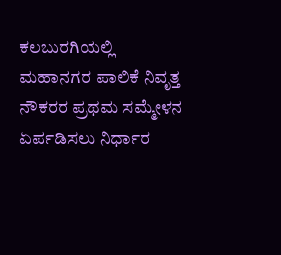ಕಲಬುರಗಿಯಲ್ಲಿ ಮಹಾನಗರ ಪಾಲಿಕೆ ನಿವೃತ್ತ ನೌಕರರ ಪ್ರಥಮ ಸಮ್ಮೇಳನ ಏರ್ಪಡಿಸಲು ನಿರ್ಧಾರ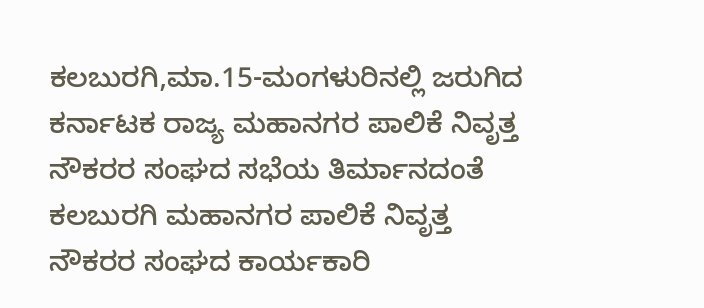ಕಲಬುರಗಿ,ಮಾ.15-ಮಂಗಳುರಿನಲ್ಲಿ ಜರುಗಿದ ಕರ್ನಾಟಕ ರಾಜ್ಯ ಮಹಾನಗರ ಪಾಲಿಕೆ ನಿವೃತ್ತ ನೌಕರರ ಸಂಘದ ಸಭೆಯ ತಿರ್ಮಾನದಂತೆ ಕಲಬುರಗಿ ಮಹಾನಗರ ಪಾಲಿಕೆ ನಿವೃತ್ತ ನೌಕರರ ಸಂಘದ ಕಾರ್ಯಕಾರಿ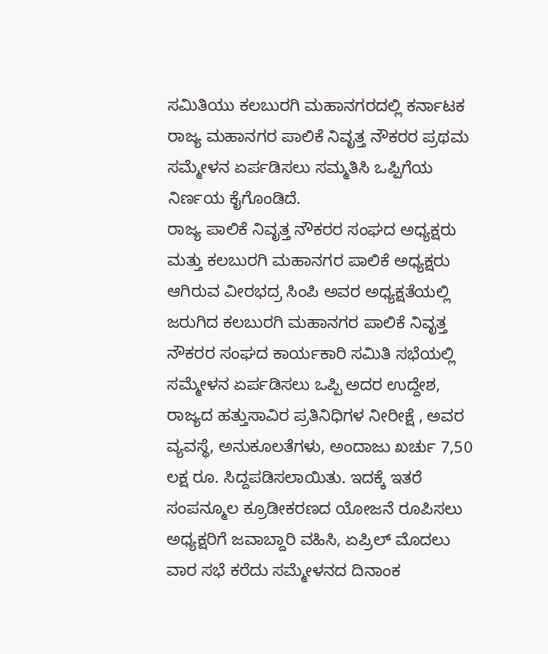ಸಮಿತಿಯು ಕಲಬುರಗಿ ಮಹಾನಗರದಲ್ಲಿ ಕರ್ನಾಟಕ ರಾಜ್ಯ ಮಹಾನಗರ ಪಾಲಿಕೆ ನಿವೃತ್ತ ನೌಕರರ ಪ್ರಥಮ ಸಮ್ಮೇಳನ ಏರ್ಪಡಿಸಲು ಸಮ್ಮತಿಸಿ ಒಪ್ಪಿಗೆಯ ನಿರ್ಣಯ ಕೈಗೊಂಡಿದೆ.
ರಾಜ್ಯ ಪಾಲಿಕೆ ನಿವೃತ್ತ ನೌಕರರ ಸಂಘದ ಅಧ್ಯಕ್ಷರು ಮತ್ತು ಕಲಬುರಗಿ ಮಹಾನಗರ ಪಾಲಿಕೆ ಅಧ್ಯಕ್ಷರು ಆಗಿರುವ ವೀರಭದ್ರ ಸಿಂಪಿ ಅವರ ಅಧ್ಯಕ್ಷತೆಯಲ್ಲಿ ಜರುಗಿದ ಕಲಬುರಗಿ ಮಹಾನಗರ ಪಾಲಿಕೆ ನಿವೃತ್ತ ನೌಕರರ ಸಂಘದ ಕಾರ್ಯಕಾರಿ ಸಮಿತಿ ಸಭೆಯಲ್ಲಿ ಸಮ್ಮೇಳನ ಏರ್ಪಡಿಸಲು ಒಪ್ಪಿ ಅದರ ಉದ್ದೇಶ, ರಾಜ್ಯದ ಹತ್ತುಸಾವಿರ ಪ್ರತಿನಿಧಿಗಳ ನೀರೀಕ್ಷೆ , ಅವರ ವ್ಯವಸ್ಥೆ, ಅನುಕೂಲತೆಗಳು, ಅಂದಾಜು ಖರ್ಚು 7,50 ಲಕ್ಷ ರೂ. ಸಿದ್ದಪಡಿಸಲಾಯಿತು. ಇದಕ್ಕೆ ಇತರೆ ಸಂಪನ್ಮೂಲ ಕ್ರೂಡೀಕರಣದ ಯೋಜನೆ ರೂಪಿಸಲು ಅಧ್ಯಕ್ಷರಿಗೆ ಜವಾಬ್ದಾರಿ ವಹಿಸಿ, ಏಪ್ರಿಲ್ ಮೊದಲು ವಾರ ಸಭೆ ಕರೆದು ಸಮ್ಮೇಳನದ ದಿನಾಂಕ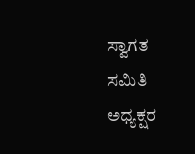ಸ್ವಾಗತ ಸಮಿತಿ ಅಧ್ಯಕ್ಷರ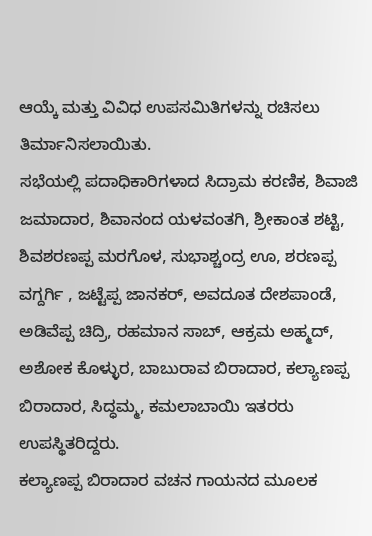ಆಯ್ಕೆ ಮತ್ತು ವಿವಿಧ ಉಪಸಮಿತಿಗಳನ್ನು ರಚಿಸಲು ತಿರ್ಮಾನಿಸಲಾಯಿತು.
ಸಭೆಯಲ್ಲಿ ಪದಾಧಿಕಾರಿಗಳಾದ ಸಿದ್ರಾಮ ಕರಣಿಕ, ಶಿವಾಜಿ ಜಮಾದಾರ, ಶಿವಾನಂದ ಯಳವಂತಗಿ, ಶ್ರೀಕಾಂತ ಶಟ್ಟಿ, ಶಿವಶರಣಪ್ಪ ಮರಗೊಳ, ಸುಭಾಶ್ಚಂದ್ರ ಊ, ಶರಣಪ್ಪ ವಗ್ದರ್ಗಿ , ಜಟ್ಟೆಪ್ಪ ಜಾನಕರ್, ಅವದೂತ ದೇಶಪಾಂಡೆ, ಅಡಿವೆಪ್ಪ ಚಿದ್ರಿ, ರಹಮಾನ ಸಾಬ್, ಆಕ್ರಮ ಅಹ್ಮದ್, ಅಶೋಕ ಕೊಳ್ಳುರ, ಬಾಬುರಾವ ಬಿರಾದಾರ, ಕಲ್ಯಾಣಪ್ಪ ಬಿರಾದಾರ, ಸಿದ್ಧಮ್ಮ, ಕಮಲಾಬಾಯಿ ಇತರರು ಉಪಸ್ಥಿತರಿದ್ದರು.
ಕಲ್ಯಾಣಪ್ಪ ಬಿರಾದಾರ ವಚನ ಗಾಯನದ ಮೂಲಕ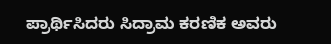ಪ್ರಾರ್ಥಿಸಿದರು ಸಿದ್ರಾಮ ಕರಣಿಕ ಅವರು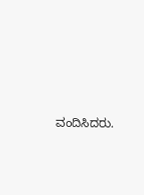ವಂದಿಸಿದರು.